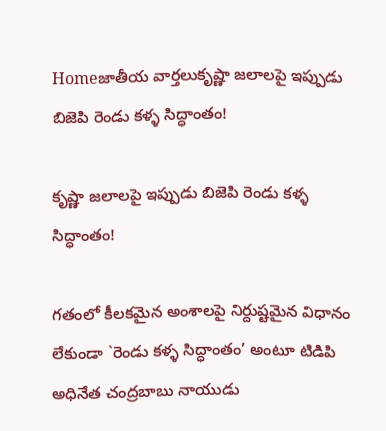Homeజాతీయ వార్తలుకృష్ణా జలాలపై ఇప్పుడు బిజెపి రెండు కళ్ళ సిద్ధాంతం!

కృష్ణా జలాలపై ఇప్పుడు బిజెపి రెండు కళ్ళ సిద్ధాంతం!

గతంలో కీలకమైన అంశాలపై నిర్దుష్టమైన విధానం లేకుండా `రెండు కళ్ళ సిద్ధాంతం’ అంటూ టిడిపి అధినేత చంద్రబాబు నాయుడు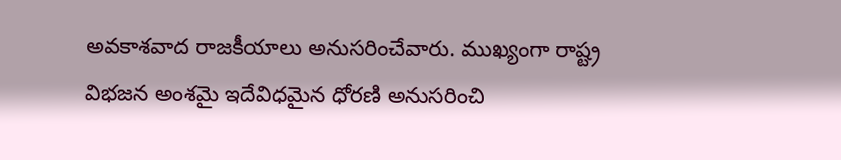అవకాశవాద రాజకీయాలు అనుసరించేవారు. ముఖ్యంగా రాష్ట్ర విభజన అంశమై ఇదేవిధమైన ధోరణి అనుసరించి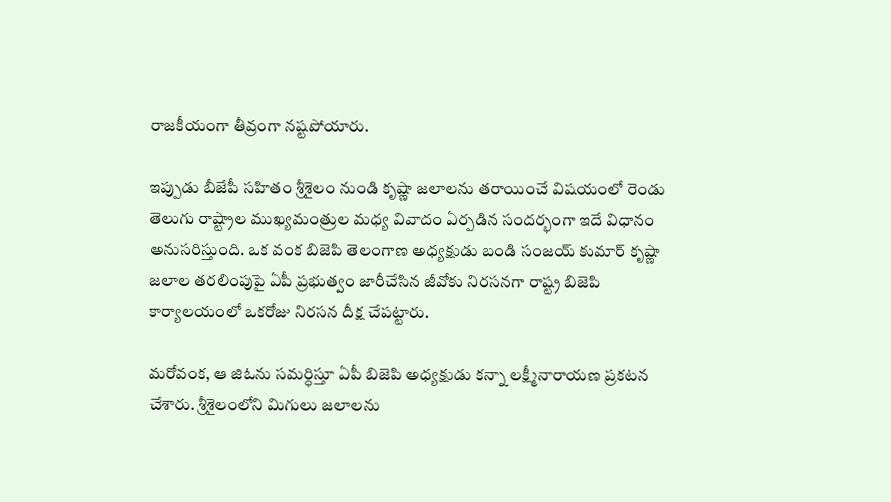రాజకీయంగా తీవ్రంగా నష్టపోయారు.

ఇప్పుడు బీజేపీ సహితం శ్రీశైలం నుండి కృష్ణా జలాలను తరాయించే విషయంలో రెండు తెలుగు రాష్ట్రాల ముఖ్యమంత్రుల మధ్య వివాదం ఏర్పడిన సందర్భంగా ఇదే విధానం అనుసరిస్తుంది. ఒక వంక బిజెపి తెలంగాణ అధ్యక్షుడు బండి సంజయ్ కుమార్ కృష్ణా జలాల తరలింపుపై ఏపీ ప్రభుత్వం జారీచేసిన జీవోకు నిరసనగా రాష్ట్ర బిజెపి కార్యాలయంలో ఒకరోజు నిరసన దీక్ష చేపట్టారు.

మరోవంక, ఆ జిఓను సమర్ధిస్తూ ఏపీ బిజెపి అధ్యక్షుడు కన్నా లక్ష్మీనారాయణ ప్రకటన చేశారు. శ్రీశైలంలోని మిగులు జలాలను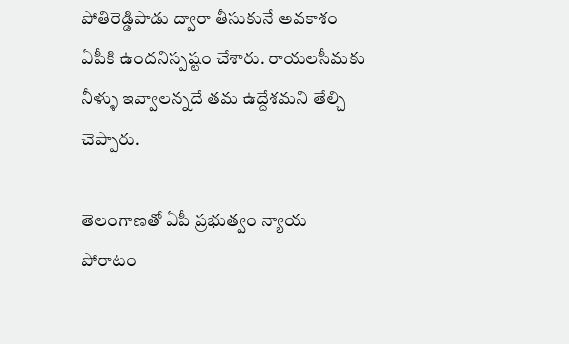పోతిరెడ్డిపాడు ద్వారా తీసుకునే అవకాశం ఏపీకి ఉందనిస్పష్టం చేశారు. రాయలసీమకు నీళ్ళు ఇవ్వాలన్నదే తమ ఉద్దేశమని తేల్చి చెప్పారు.

తెలంగాణతో ఏపీ ప్రభుత్వం న్యాయ పోరాటం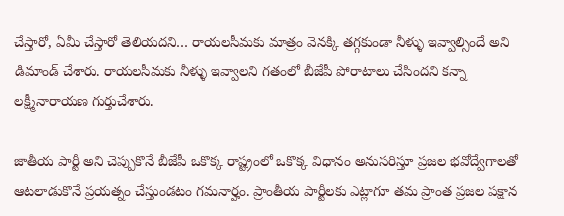చేస్తారో, ఏమీ చేస్తారో తెలియదని… రాయలసీమకు మాత్రం వెనక్కి తగ్గకుండా నీళ్ళు ఇవ్వాల్సిందే అని డిమాండ్ చేశారు. రాయలసీమకు నీళ్ళు ఇవ్వాలని గతంలో బీజేపీ పోరాటాలు చేసిందని కన్నా లక్ష్మీనారాయణ గుర్తుచేశారు.

జాతీయ పార్టీ అని చెప్పుకొనే బీజేపీ ఒకొక్క రాష్ట్రంలో ఒకొక్క విధానం అనుసరిస్తూ ప్రజల భవోద్వేగాలతో ఆటలాడుకొనే ప్రయత్నం చేస్తుండటం గమనార్హం. ప్రాంతీయ పార్టీలకు ఎట్లాగూ తమ ప్రాంత ప్రజల పక్షాన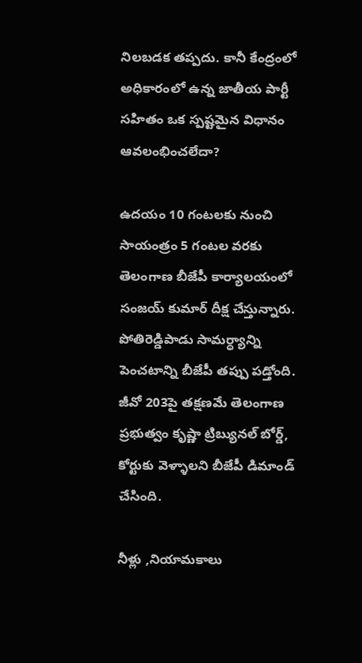నిలబడక తప్పదు. కానీ కేంద్రంలో అధికారంలో ఉన్న జాతీయ పార్టీ సహితం ఒక స్పష్టమైన విధానం ఆవలంభించలేదా?

ఉదయం 10 గంటలకు నుంచి సాయంత్రం 5 గంటల వరకు తెలంగాణ బీజేపీ కార్యాలయంలో సంజయ్ కుమార్ దీక్ష చేస్తున్నారు. పోతిరెడ్డిపాడు సామర్ధ్యాన్ని పెంచటాన్ని బీజేపీ తప్పు పడ్తోంది. జీవో 203పై తక్షణమే తెలంగాణ ప్రభుత్వం కృష్ణా ట్రిబ్యునల్ బోర్డ్, కోర్టుకు వెళ్ళాలని బీజేపీ డిమాండ్ చేసింది.

నీళ్లు ,నియామకాలు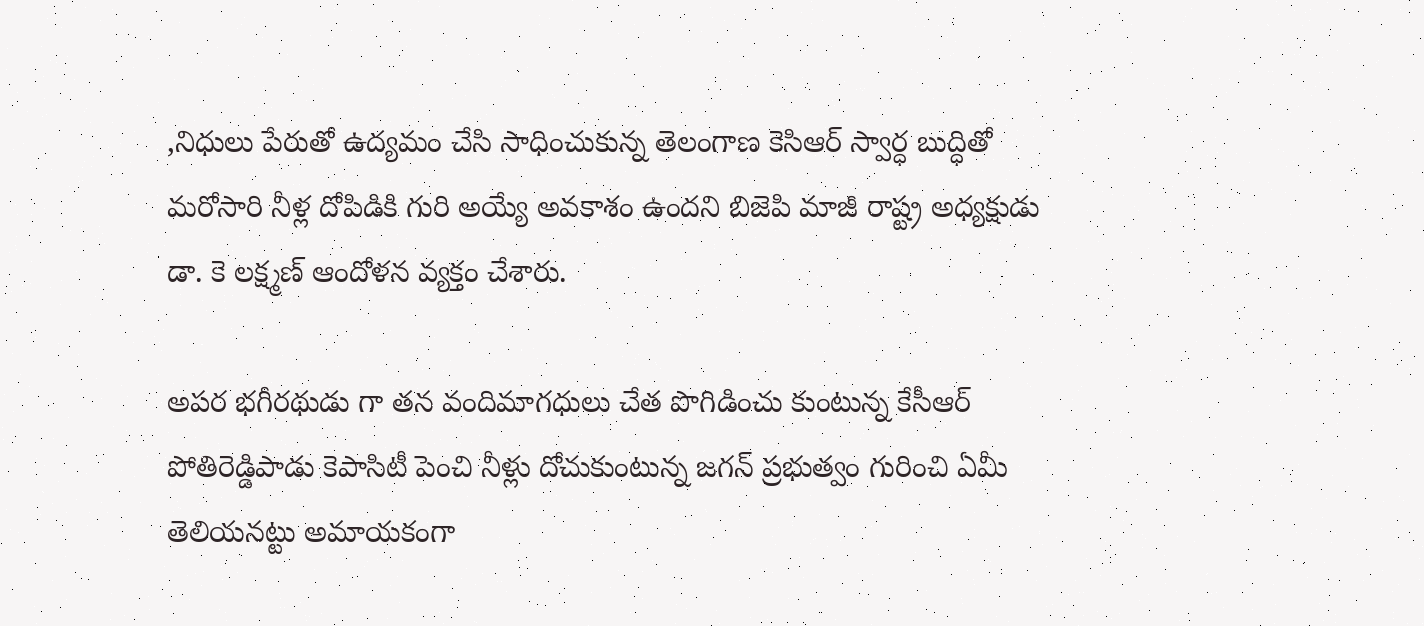,నిధులు పేరుతో ఉద్యమం చేసి సాధించుకున్న తెలంగాణ కెసిఆర్ స్వార్ధ బుద్ధితో మరోసారి నీళ్ల దోపిడికి గురి అయ్యే అవకాశం ఉందని బిజెపి మాజీ రాష్ట్ర అధ్యక్షుడు డా. కె లక్ష్మణ్ ఆందోళన వ్యక్తం చేశారు.

అపర భగీరథుడు గా తన వందిమాగధులు చేత పొగిడించు కుంటున్న కేసీఆర్ పోతిరెడ్డిపాడు కెపాసిటీ పెంచి నీళ్లు దోచుకుంటున్న జగన్ ప్రభుత్వం గురించి ఏమీ తెలియనట్టు అమాయకంగా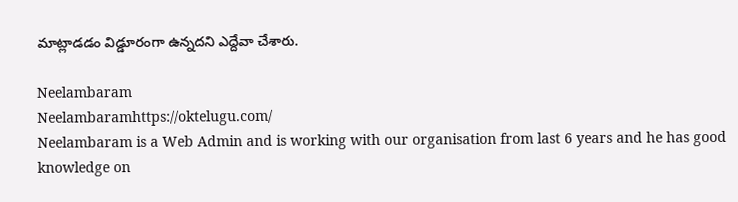మాట్లాడడం విడ్డూరంగా ఉన్నదని ఎద్దేవా చేశారు.

Neelambaram
Neelambaramhttps://oktelugu.com/
Neelambaram is a Web Admin and is working with our organisation from last 6 years and he has good knowledge on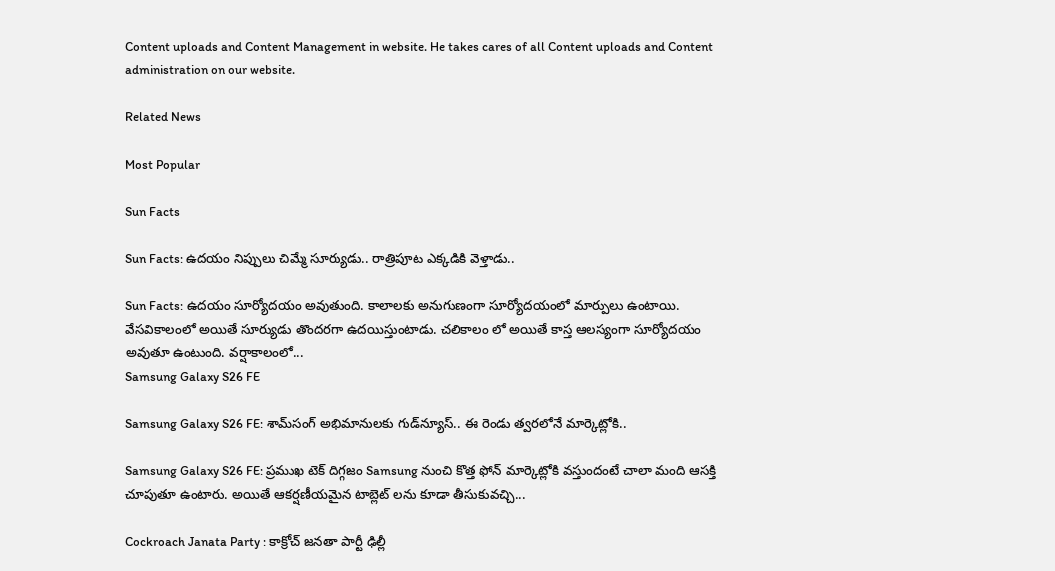Content uploads and Content Management in website. He takes cares of all Content uploads and Content administration on our website.

Related News

Most Popular

Sun Facts

Sun Facts: ఉదయం నిప్పులు చిమ్మే సూర్యుడు.. రాత్రిపూట ఎక్కడికి వెళ్తాడు..

Sun Facts: ఉదయం సూర్యోదయం అవుతుంది. కాలాలకు అనుగుణంగా సూర్యోదయంలో మార్పులు ఉంటాయి. వేసవికాలంలో అయితే సూర్యుడు తొందరగా ఉదయిస్తుంటాడు. చలికాలం లో అయితే కాస్త ఆలస్యంగా సూర్యోదయం అవుతూ ఉంటుంది. వర్షాకాలంలో...
Samsung Galaxy S26 FE

Samsung Galaxy S26 FE: శామ్‌సంగ్ అభిమానులకు గుడ్‌న్యూస్.. ఈ రెండు త్వరలోనే మార్కెట్లోకి..

Samsung Galaxy S26 FE: ప్రముఖ టెక్ దిగ్గజం Samsung నుంచి కొత్త ఫోన్ మార్కెట్లోకి వస్తుందంటే చాలా మంది ఆసక్తి చూపుతూ ఉంటారు. అయితే ఆకర్షణీయమైన టాబ్లెట్ లను కూడా తీసుకువచ్చి...

Cockroach Janata Party : కాక్రోచ్ జనతా పార్టీ ఢిల్లీ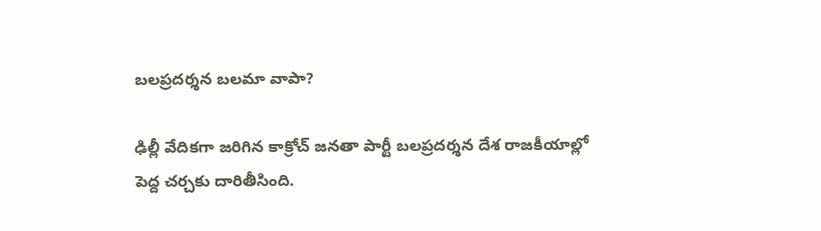బలప్రదర్శన బలమా వాపా?

ఢిల్లీ వేదికగా జరిగిన కాక్రోచ్ జనతా పార్టీ బలప్రదర్శన దేశ రాజకీయాల్లో పెద్ద చర్చకు దారితీసింది.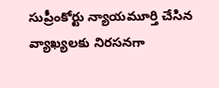సుప్రీంకోర్టు న్యాయమూర్తి చేసిన వ్యాఖ్యలకు నిరసనగా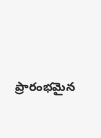ప్రారంభమైన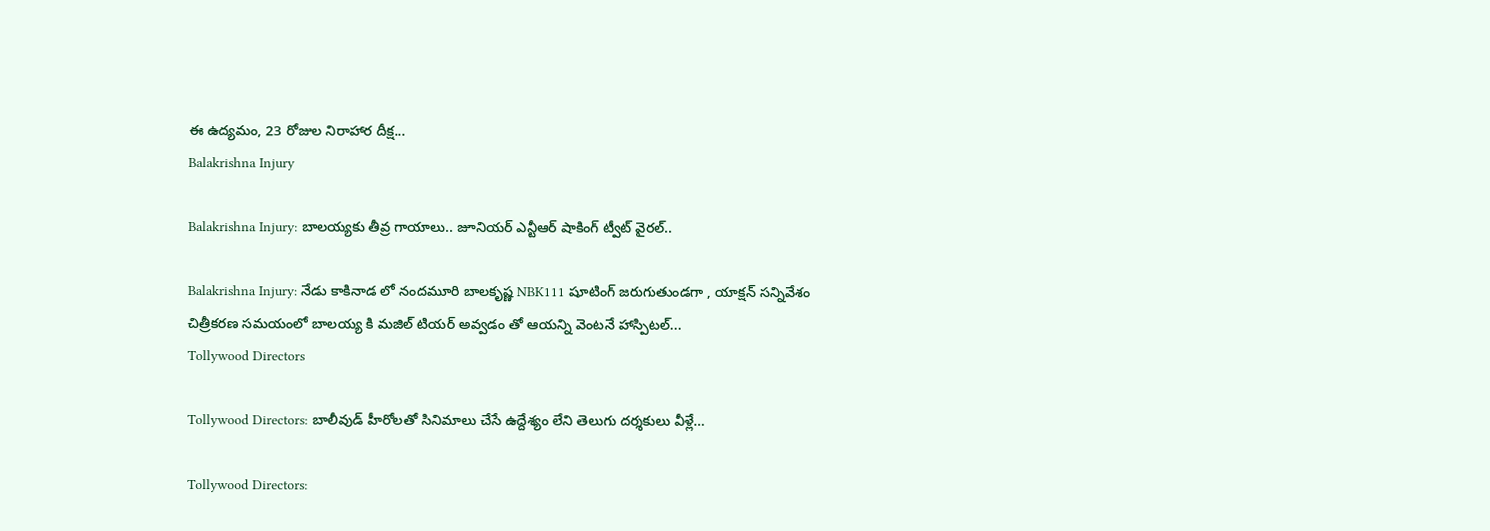ఈ ఉద్యమం, 23 రోజుల నిరాహార దీక్ష...
Balakrishna Injury

Balakrishna Injury: బాలయ్యకు తీవ్ర గాయాలు.. జూనియర్ ఎన్టీఆర్ షాకింగ్ ట్వీట్ వైరల్..

Balakrishna Injury: నేడు కాకినాడ లో నందమూరి బాలకృష్ణ NBK111 షూటింగ్ జరుగుతుండగా , యాక్షన్ సన్నివేశం చిత్రీకరణ సమయంలో బాలయ్య కి మజిల్ టియర్ అవ్వడం తో ఆయన్ని వెంటనే హాస్పిటల్...
Tollywood Directors

Tollywood Directors: బాలీవుడ్ హీరోలతో సినిమాలు చేసే ఉద్దేశ్యం లేని తెలుగు దర్శకులు వీళ్లే…

Tollywood Directors: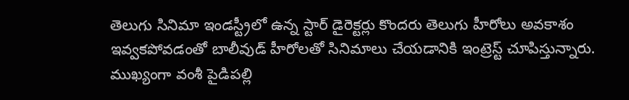తెలుగు సినిమా ఇండస్ట్రీలో ఉన్న స్టార్ డైరెక్టర్లు కొందరు తెలుగు హీరోలు అవకాశం ఇవ్వకపోవడంతో బాలీవుడ్ హీరోలతో సినిమాలు చేయడానికి ఇంట్రెస్ట్ చూపిస్తున్నారు. ముఖ్యంగా వంశీ పైడిపల్లి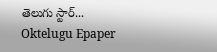తెలుగు స్టార్...
Oktelugu Epaper